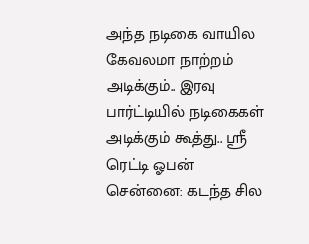அந்த நடிகை வாயில கேவலமா நாற்றம் அடிக்கும்.. இரவு பார்ட்டியில் நடிகைகள் அடிக்கும் கூத்து.. ஸ்ரீ ரெட்டி ஓபன்
சென்னை: கடந்த சில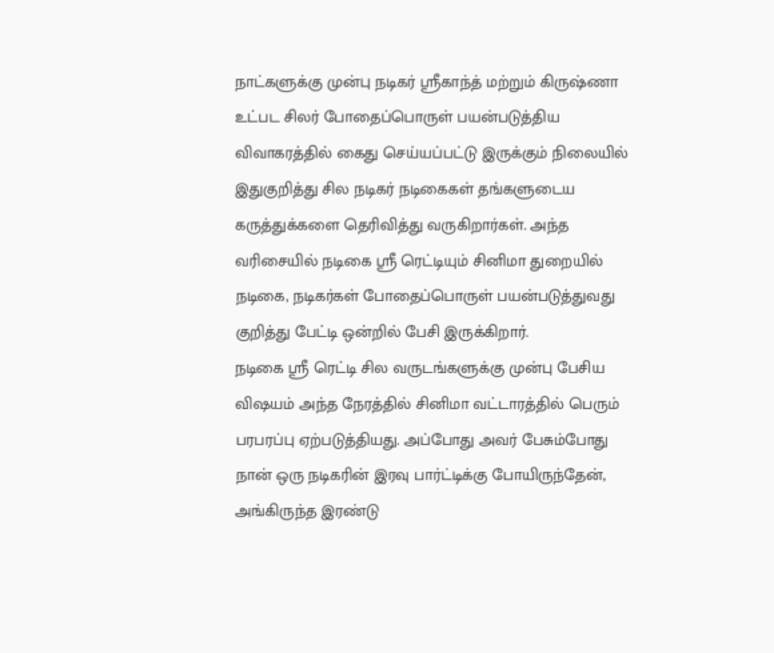நாட்களுக்கு முன்பு நடிகர் ஸ்ரீகாந்த் மற்றும் கிருஷ்ணா உட்பட சிலர் போதைப்பொருள் பயன்படுத்திய விவாகரத்தில் கைது செய்யப்பட்டு இருக்கும் நிலையில் இதுகுறித்து சில நடிகர் நடிகைகள் தங்களுடைய கருத்துக்களை தெரிவித்து வருகிறார்கள். அந்த வரிசையில் நடிகை ஸ்ரீ ரெட்டியும் சினிமா துறையில் நடிகை, நடிகர்கள் போதைப்பொருள் பயன்படுத்துவது குறித்து பேட்டி ஒன்றில் பேசி இருக்கிறார்.
நடிகை ஸ்ரீ ரெட்டி சில வருடங்களுக்கு முன்பு பேசிய விஷயம் அந்த நேரத்தில் சினிமா வட்டாரத்தில் பெரும் பரபரப்பு ஏற்படுத்தியது. அப்போது அவர் பேசும்போது நான் ஒரு நடிகரின் இரவு பார்ட்டிக்கு போயிருந்தேன், அங்கிருந்த இரண்டு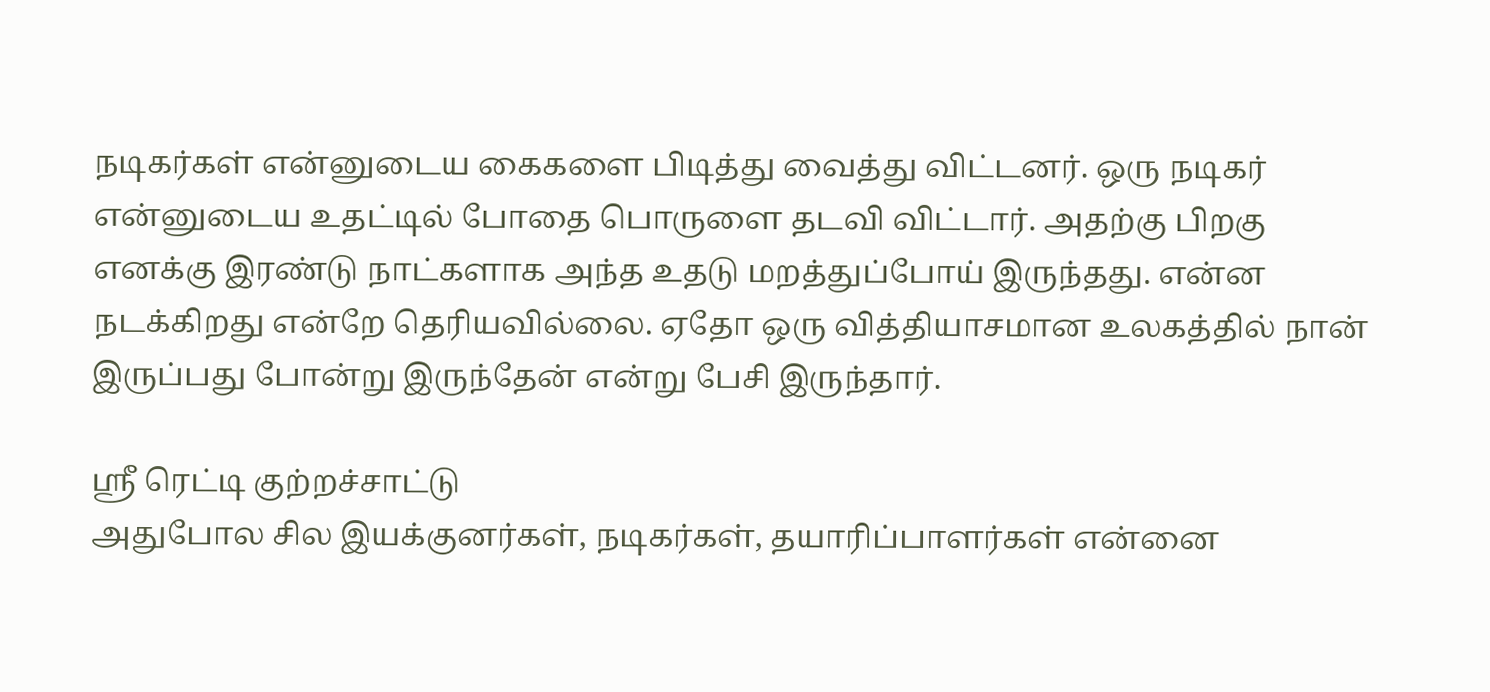நடிகர்கள் என்னுடைய கைகளை பிடித்து வைத்து விட்டனர். ஒரு நடிகர் என்னுடைய உதட்டில் போதை பொருளை தடவி விட்டார். அதற்கு பிறகு எனக்கு இரண்டு நாட்களாக அந்த உதடு மறத்துப்போய் இருந்தது. என்ன நடக்கிறது என்றே தெரியவில்லை. ஏதோ ஒரு வித்தியாசமான உலகத்தில் நான் இருப்பது போன்று இருந்தேன் என்று பேசி இருந்தார்.

ஸ்ரீ ரெட்டி குற்றச்சாட்டு
அதுபோல சில இயக்குனர்கள், நடிகர்கள், தயாரிப்பாளர்கள் என்னை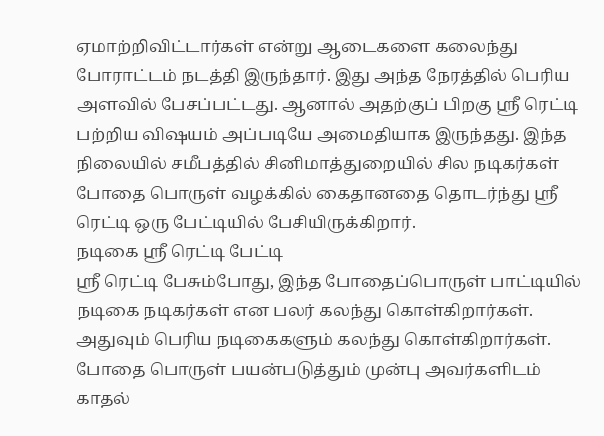ஏமாற்றிவிட்டார்கள் என்று ஆடைகளை கலைந்து போராட்டம் நடத்தி இருந்தார். இது அந்த நேரத்தில் பெரிய அளவில் பேசப்பட்டது. ஆனால் அதற்குப் பிறகு ஸ்ரீ ரெட்டி பற்றிய விஷயம் அப்படியே அமைதியாக இருந்தது. இந்த நிலையில் சமீபத்தில் சினிமாத்துறையில் சில நடிகர்கள் போதை பொருள் வழக்கில் கைதானதை தொடர்ந்து ஸ்ரீ ரெட்டி ஒரு பேட்டியில் பேசியிருக்கிறார்.
நடிகை ஸ்ரீ ரெட்டி பேட்டி
ஸ்ரீ ரெட்டி பேசும்போது, இந்த போதைப்பொருள் பாட்டியில் நடிகை நடிகர்கள் என பலர் கலந்து கொள்கிறார்கள். அதுவும் பெரிய நடிகைகளும் கலந்து கொள்கிறார்கள். போதை பொருள் பயன்படுத்தும் முன்பு அவர்களிடம் காதல்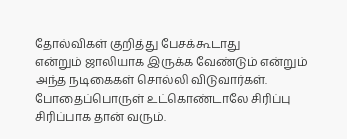தோல்விகள் குறித்து பேசக்கூடாது
என்றும் ஜாலியாக இருக்க வேண்டும் என்றும் அந்த நடிகைகள் சொல்லி விடுவார்கள். போதைப்பொருள் உட்கொண்டாலே சிரிப்பு சிரிப்பாக தான் வரும்.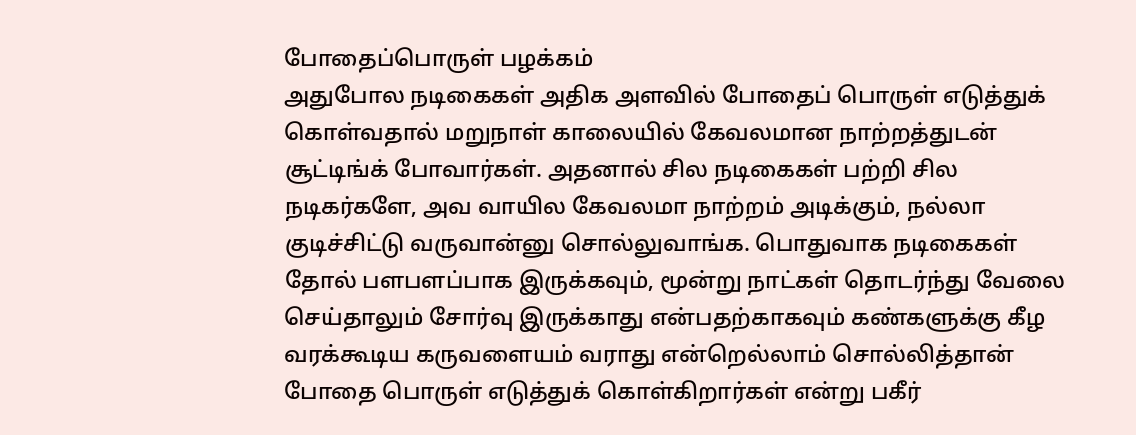போதைப்பொருள் பழக்கம்
அதுபோல நடிகைகள் அதிக அளவில் போதைப் பொருள் எடுத்துக் கொள்வதால் மறுநாள் காலையில் கேவலமான நாற்றத்துடன் சூட்டிங்க் போவார்கள். அதனால் சில நடிகைகள் பற்றி சில நடிகர்களே, அவ வாயில கேவலமா நாற்றம் அடிக்கும், நல்லா குடிச்சிட்டு வருவான்னு சொல்லுவாங்க. பொதுவாக நடிகைகள் தோல் பளபளப்பாக இருக்கவும், மூன்று நாட்கள் தொடர்ந்து வேலை செய்தாலும் சோர்வு இருக்காது என்பதற்காகவும் கண்களுக்கு கீழ வரக்கூடிய கருவளையம் வராது என்றெல்லாம் சொல்லித்தான் போதை பொருள் எடுத்துக் கொள்கிறார்கள் என்று பகீர்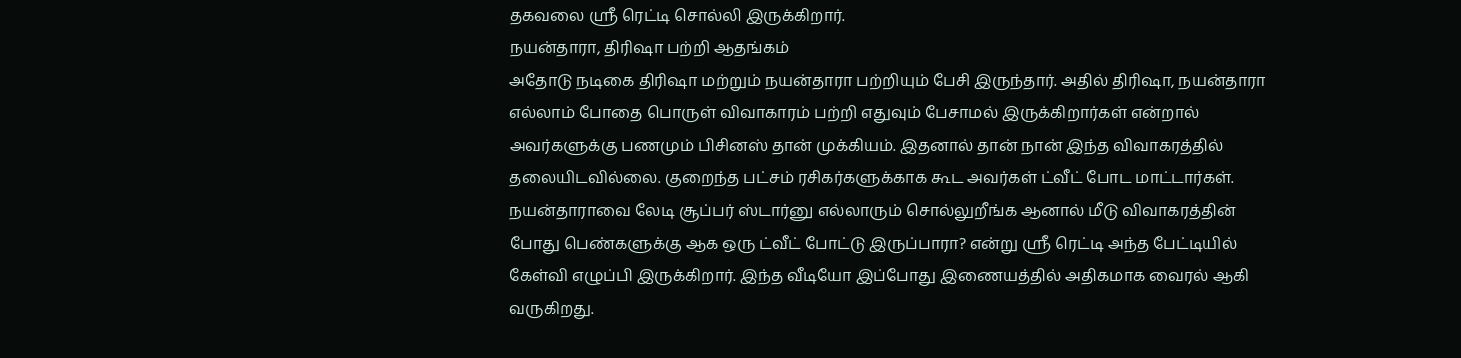தகவலை ஸ்ரீ ரெட்டி சொல்லி இருக்கிறார்.
நயன்தாரா, திரிஷா பற்றி ஆதங்கம்
அதோடு நடிகை திரிஷா மற்றும் நயன்தாரா பற்றியும் பேசி இருந்தார். அதில் திரிஷா, நயன்தாரா எல்லாம் போதை பொருள் விவாகாரம் பற்றி எதுவும் பேசாமல் இருக்கிறார்கள் என்றால் அவர்களுக்கு பணமும் பிசினஸ் தான் முக்கியம். இதனால் தான் நான் இந்த விவாகரத்தில் தலையிடவில்லை. குறைந்த பட்சம் ரசிகர்களுக்காக கூட அவர்கள் ட்வீட் போட மாட்டார்கள். நயன்தாராவை லேடி சூப்பர் ஸ்டார்னு எல்லாரும் சொல்லுறீங்க ஆனால் மீடு விவாகரத்தின் போது பெண்களுக்கு ஆக ஒரு ட்வீட் போட்டு இருப்பாரா? என்று ஸ்ரீ ரெட்டி அந்த பேட்டியில் கேள்வி எழுப்பி இருக்கிறார். இந்த வீடியோ இப்போது இணையத்தில் அதிகமாக வைரல் ஆகி வருகிறது.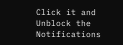Click it and Unblock the Notifications